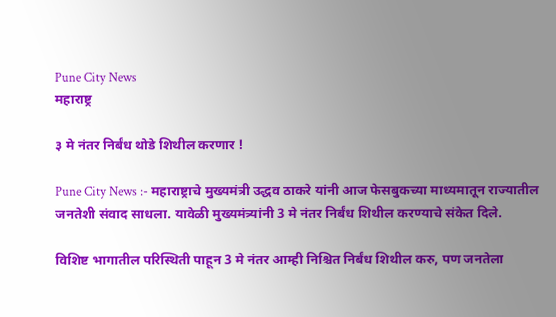Pune City News
महाराष्ट्र

३ मे नंतर निर्बंध थोडे शिथील करणार !

Pune City News :- महाराष्ट्राचे मुख्यमंत्री उद्धव ठाकरे यांनी आज फेसबुकच्या माध्यमातून राज्यातील जनतेशी संवाद साधला. यावेळी मुख्यमंत्र्यांनी 3 मे नंतर निर्बंध शिथील करण्याचे संकेत दिले.

विशिष्ट भागातील परिस्थिती पाहून 3 मे नंतर आम्ही निश्चित निर्बंध शिथील करु, पण जनतेला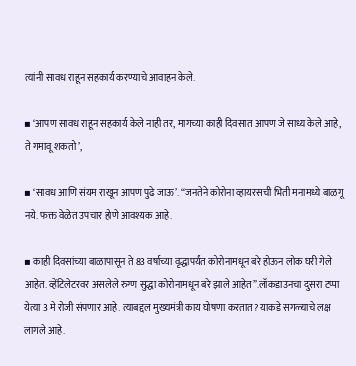त्यांनी सावध राहून सहकार्य करण्याचे आवाहन केले.

▪ ‘आपण सावध राहून सहकार्य केले नाही तर, मागच्या काही दिवसात आपण जे साध्य केले आहे, ते गमावू शकतो’,

▪ ‘सावध आणि संयम राखून आपण पुढे जाऊ’. “जनतेने कोरोना व्हायरसची भिती मनामध्ये बाळगू नये. फक्त वेळेत उपचार होणे आवश्यक आहे.

▪ काही दिवसांच्या बाळापासून ते 83 वर्षाच्या वृद्धापर्यंत कोरोनामधून बरे होऊन लोक घरी गेले आहेत. व्हेंटिलेटरवर असलेले रुग्ण सुद्धा कोरोनामधून बरे झाले आहेत”.लॉकडाउनचा दुसरा टप्पा येत्या 3 मे रोजी संपणार आहे. त्याबद्दल मुख्यमंत्री काय घोषणा करतात? याकडे सगळ्याचे लक्ष लागले आहे.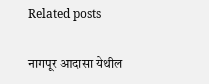Related posts

नागपूर आदासा येथील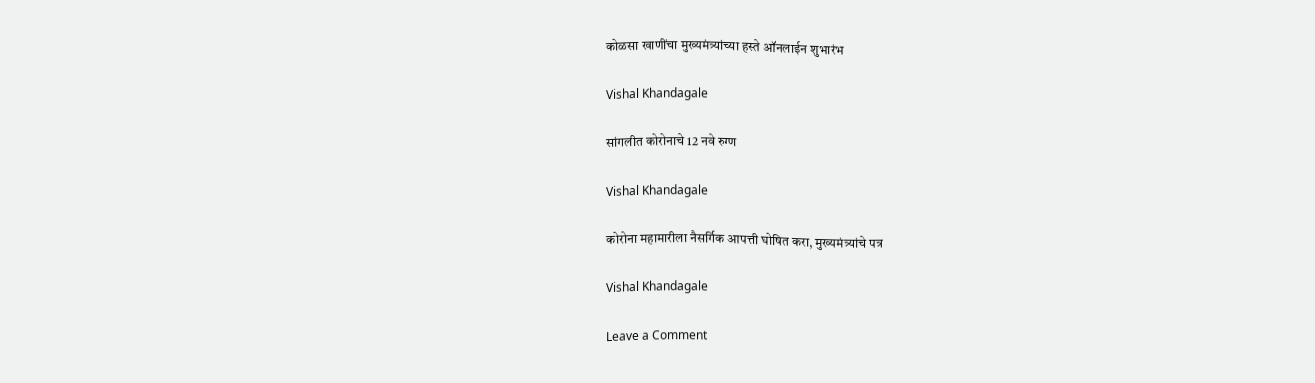कोळसा खाणींचा मुख्यमंत्र्यांच्या हस्ते ऑनलाईन शुभारंभ

Vishal Khandagale

सांगलीत कोरोनाचे 12 नवे रुग्ण

Vishal Khandagale

कोरोना महामारीला नैसर्गिक आपत्ती घोषित करा, मुख्यमंत्र्यांचे पत्र

Vishal Khandagale

Leave a Comment